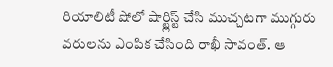రియాలిటీ షోలో షార్ట్లిస్ట్ చేసి ముచ్చటగా ముగ్గురు వరులను ఎంపిక చేసింది రాఖీ సావంత్. ఆ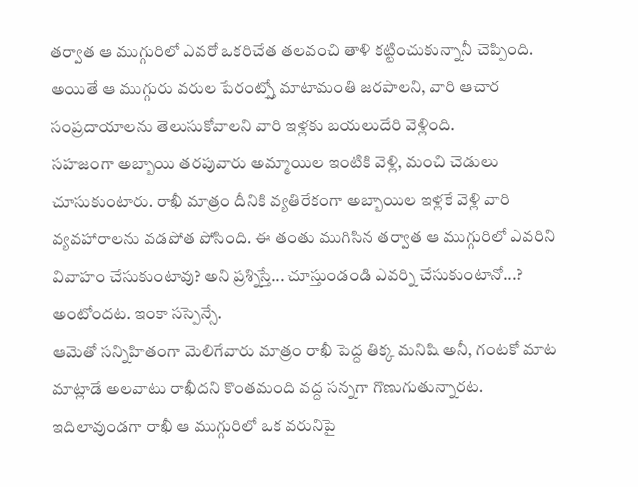తర్వాత ఆ ముగ్గురిలో ఎవరో ఒకరిచేత తలవంచి తాళి కట్టించుకున్నానీ చెప్పింది. అయితే ఆ ముగ్గురు వరుల పేరంట్స్తో మాటామంతి జరపాలని, వారి ఆచార సంప్రదాయాలను తెలుసుకోవాలని వారి ఇళ్లకు బయలుదేరి వెళ్లింది.
సహజంగా అబ్బాయి తరపువారు అమ్మాయిల ఇంటికి వెళ్లి, మంచి చెడులు చూసుకుంటారు. రాఖీ మాత్రం దీనికి వ్యతిరేకంగా అబ్బాయిల ఇళ్లకే వెళ్లి వారి వ్యవహారాలను వడపోత పోసింది. ఈ తంతు ముగిసిన తర్వాత ఆ ముగ్గురిలో ఎవరిని వివాహం చేసుకుంటావు? అని ప్రశ్నిస్తే... చూస్తుండండి ఎవర్ని చేసుకుంటానో...? అంటోందట. ఇంకా సస్పెన్సే.
ఆమెతో సన్నిహితంగా మెలిగేవారు మాత్రం రాఖీ పెద్ద తిక్క మనిషి అనీ, గంటకో మాట మాట్లాడే అలవాటు రాఖీదని కొంతమంది వద్ద సన్నగా గొణుగుతున్నారట. ఇదిలావుండగా రాఖీ ఆ ముగ్గురిలో ఒక వరునిపై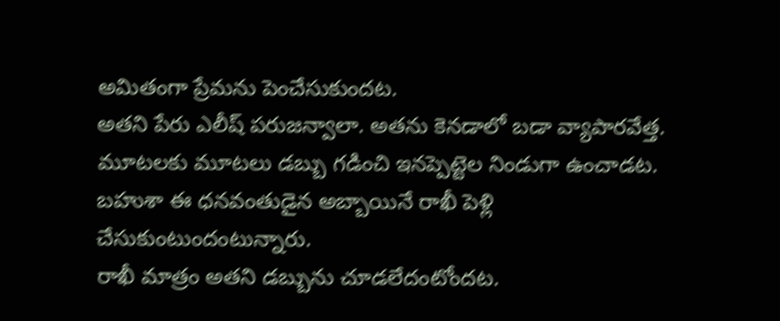అమితంగా ప్రేమను పెంచేసుకుందట.
అతని పేరు ఎలీష్ పరుజన్వాలా. అతను కెనడాలో బడా వ్యాపారవేత్త. మూటలకు మూటలు డబ్బు గడించి ఇనప్పెట్టెల నిండుగా ఉంచాడట. బహుశా ఈ ధనవంతుడైన అబ్బాయినే రాఖీ పెళ్లి చేసుకుంటుందంటున్నారు.
రాఖీ మాత్రం అతని డబ్బును చూడలేదంటోందట.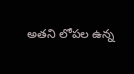అతని లోపల ఉన్న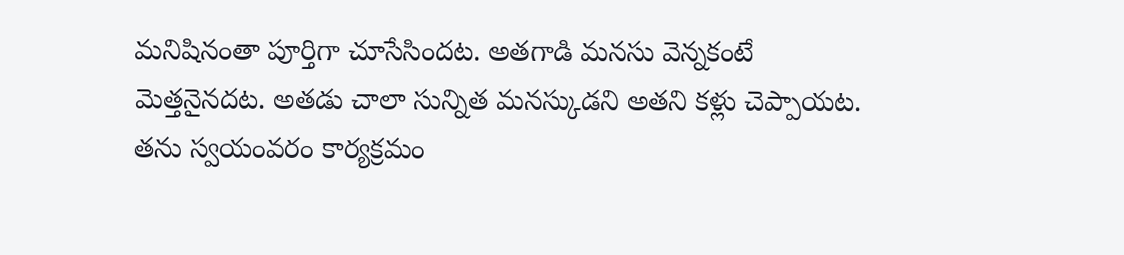మనిషినంతా పూర్తిగా చూసేసిందట. అతగాడి మనసు వెన్నకంటే మెత్తనైనదట. అతడు చాలా సున్నిత మనస్కుడని అతని కళ్లు చెప్పాయట. తను స్వయంవరం కార్యక్రమం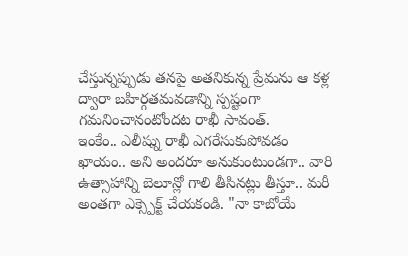చేస్తున్నప్పుడు తనపై అతనికున్న ప్రేమను ఆ కళ్ల ద్వారా బహిర్గతమవడాన్ని స్పష్టంగా గమనించానంటోందట రాఖీ సావంత్.
ఇంకేం.. ఎలీష్ను రాఖీ ఎగరేసుకుపోవడం ఖాయం.. అని అందరూ అనుకుంటుండగా.. వారి ఉత్సాహాన్ని బెలూన్లో గాలి తీసినట్లు తీస్తూ.. మరీ అంతగా ఎక్స్పెక్ట్ చేయకండి. "నా కాబోయే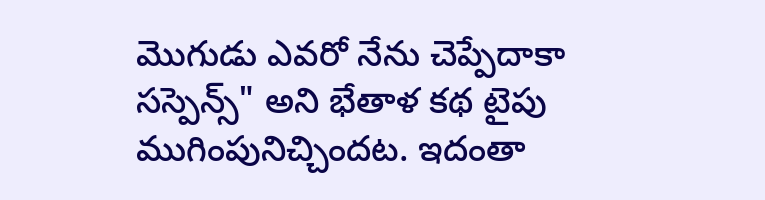మొగుడు ఎవరో నేను చెప్పేదాకా సస్పెన్స్" అని భేతాళ కథ టైపు ముగింపునిచ్చిందట. ఇదంతా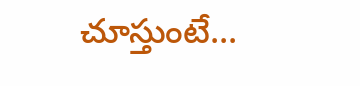చూస్తుంటే...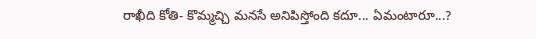రాఖీది కోతి- కొమ్మచ్చి మనసే అనిపిస్తోంది కదూ... ఏమంటారూ...?